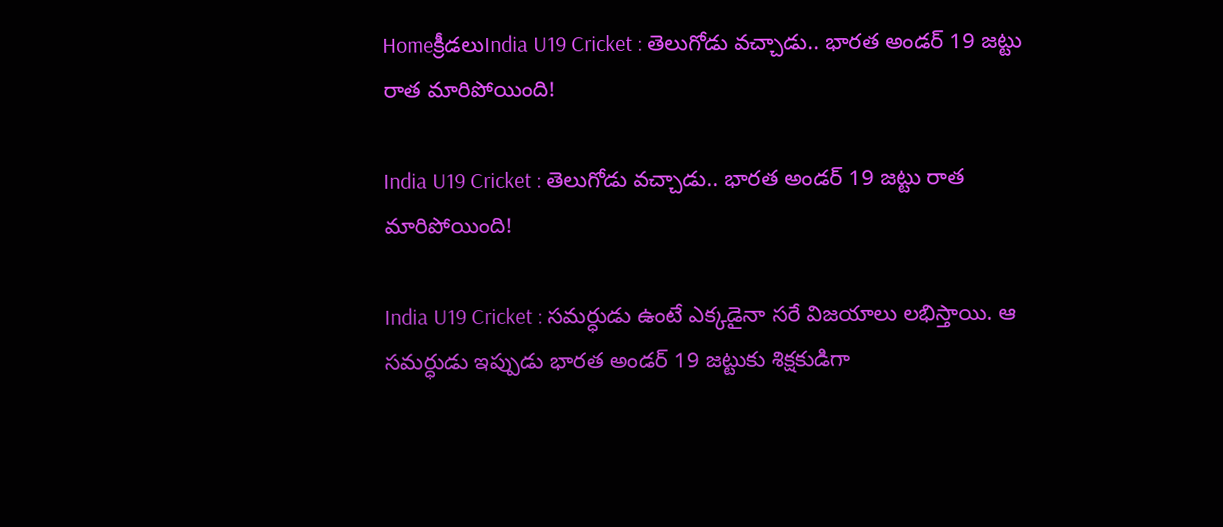Homeక్రీడలుIndia U19 Cricket : తెలుగోడు వచ్చాడు.. భారత అండర్ 19 జట్టు రాత మారిపోయింది!

India U19 Cricket : తెలుగోడు వచ్చాడు.. భారత అండర్ 19 జట్టు రాత మారిపోయింది!

India U19 Cricket : సమర్ధుడు ఉంటే ఎక్కడైనా సరే విజయాలు లభిస్తాయి. ఆ సమర్ధుడు ఇప్పుడు భారత అండర్ 19 జట్టుకు శిక్షకుడిగా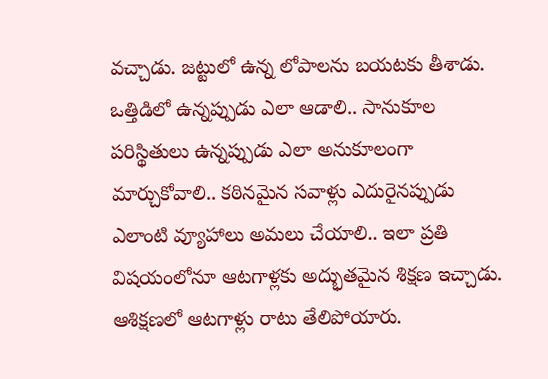వచ్చాడు. జట్టులో ఉన్న లోపాలను బయటకు తీశాడు. ఒత్తిడిలో ఉన్నప్పుడు ఎలా ఆడాలి.. సానుకూల పరిస్థితులు ఉన్నప్పుడు ఎలా అనుకూలంగా మార్చుకోవాలి.. కఠినమైన సవాళ్లు ఎదురైనప్పుడు ఎలాంటి వ్యూహాలు అమలు చేయాలి.. ఇలా ప్రతి విషయంలోనూ ఆటగాళ్లకు అద్భుతమైన శిక్షణ ఇచ్చాడు. ఆశిక్షణలో ఆటగాళ్లు రాటు తేలిపోయారు.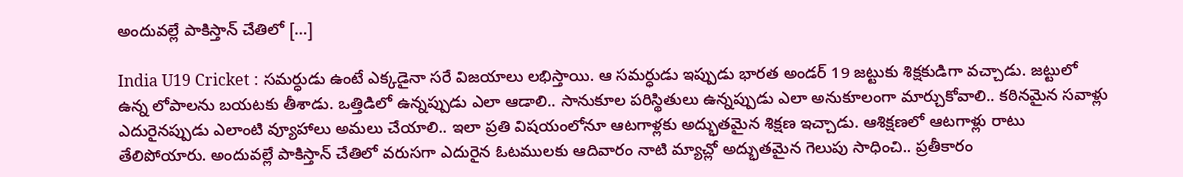అందువల్లే పాకిస్తాన్ చేతిలో […]

India U19 Cricket : సమర్ధుడు ఉంటే ఎక్కడైనా సరే విజయాలు లభిస్తాయి. ఆ సమర్ధుడు ఇప్పుడు భారత అండర్ 19 జట్టుకు శిక్షకుడిగా వచ్చాడు. జట్టులో ఉన్న లోపాలను బయటకు తీశాడు. ఒత్తిడిలో ఉన్నప్పుడు ఎలా ఆడాలి.. సానుకూల పరిస్థితులు ఉన్నప్పుడు ఎలా అనుకూలంగా మార్చుకోవాలి.. కఠినమైన సవాళ్లు ఎదురైనప్పుడు ఎలాంటి వ్యూహాలు అమలు చేయాలి.. ఇలా ప్రతి విషయంలోనూ ఆటగాళ్లకు అద్భుతమైన శిక్షణ ఇచ్చాడు. ఆశిక్షణలో ఆటగాళ్లు రాటు తేలిపోయారు. అందువల్లే పాకిస్తాన్ చేతిలో వరుసగా ఎదురైన ఓటములకు ఆదివారం నాటి మ్యాచ్లో అద్భుతమైన గెలుపు సాధించి.. ప్రతీకారం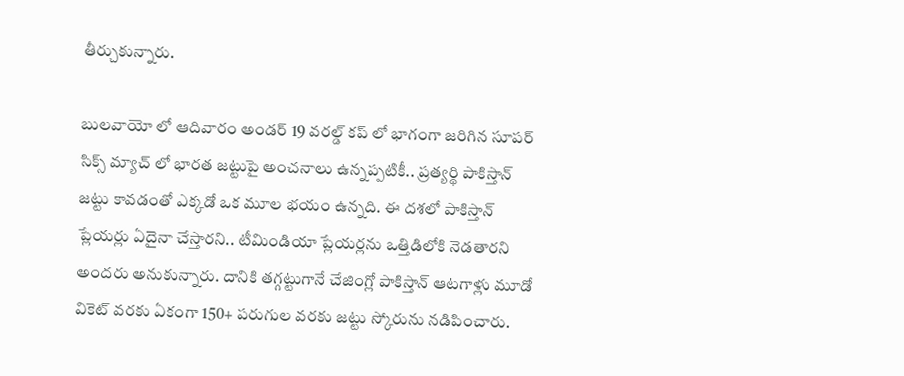తీర్చుకున్నారు.

బులవాయో లో ఆదివారం అండర్ 19 వరల్డ్ కప్ లో భాగంగా జరిగిన సూపర్ సిక్స్ మ్యాచ్ లో భారత జట్టుపై అంచనాలు ఉన్నప్పటికీ.. ప్రత్యర్థి పాకిస్తాన్ జట్టు కావడంతో ఎక్కడో ఒక మూల భయం ఉన్నది. ఈ దశలో పాకిస్తాన్ ప్లేయర్లు ఏదైనా చేస్తారని.. టీమిండియా ప్లేయర్లను ఒత్తిడిలోకి నెడతారని అందరు అనుకున్నారు. దానికి తగ్గట్టుగానే చేజింగ్లో పాకిస్తాన్ ఆటగాళ్లు మూడో వికెట్ వరకు ఏకంగా 150+ పరుగుల వరకు జట్టు స్కోరును నడిపించారు.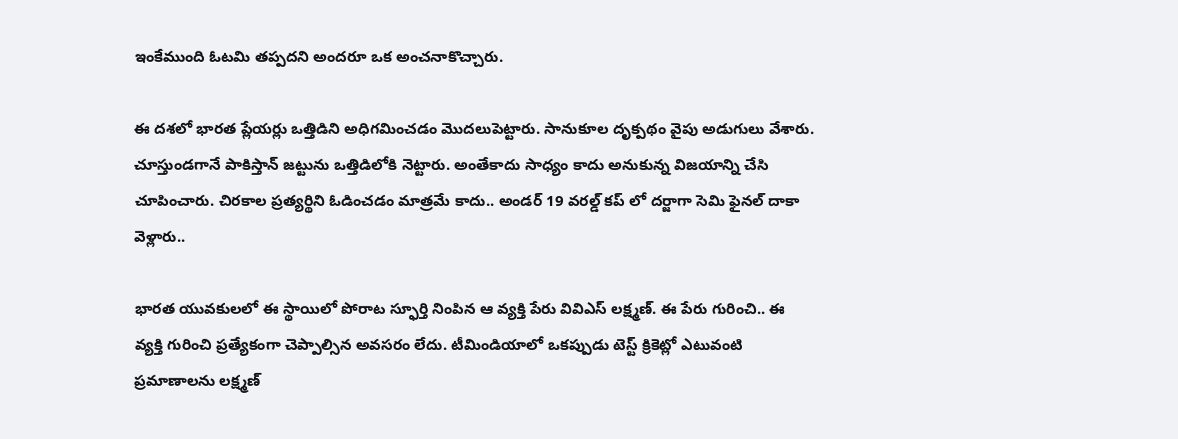ఇంకేముంది ఓటమి తప్పదని అందరూ ఒక అంచనాకొచ్చారు.

ఈ దశలో భారత ప్లేయర్లు ఒత్తిడిని అధిగమించడం మొదలుపెట్టారు. సానుకూల దృక్పథం వైపు అడుగులు వేశారు. చూస్తుండగానే పాకిస్తాన్ జట్టును ఒత్తిడిలోకి నెట్టారు. అంతేకాదు సాధ్యం కాదు అనుకున్న విజయాన్ని చేసి చూపించారు. చిరకాల ప్రత్యర్థిని ఓడించడం మాత్రమే కాదు.. అండర్ 19 వరల్డ్ కప్ లో దర్జాగా సెమి ఫైనల్ దాకా వెళ్లారు..

భారత యువకులలో ఈ స్థాయిలో పోరాట స్ఫూర్తి నింపిన ఆ వ్యక్తి పేరు వివిఎస్ లక్ష్మణ్. ఈ పేరు గురించి.. ఈ వ్యక్తి గురించి ప్రత్యేకంగా చెప్పాల్సిన అవసరం లేదు. టీమిండియాలో ఒకప్పుడు టెస్ట్ క్రికెట్లో ఎటువంటి ప్రమాణాలను లక్ష్మణ్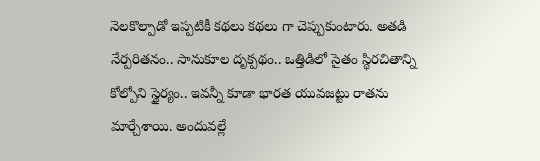నెలకొల్పాడో ఇప్పటికీ కథలు కథలు గా చెప్పుకుంటారు. అతడి నేర్పరితనం.. సానుకూల దృక్పథం.. ఒత్తిడిలో సైతం స్థిరచితాన్ని కోల్పోని స్థైర్యం.. ఇవన్నీ కూడా భారత యువజట్టు రాతను మార్చేశాయి. అందువల్లే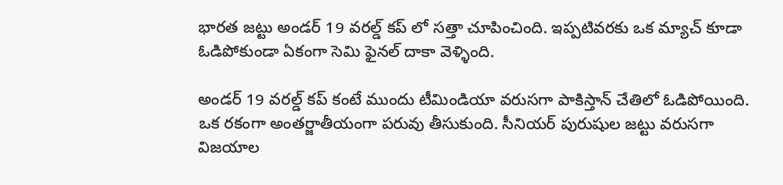భారత జట్టు అండర్ 19 వరల్డ్ కప్ లో సత్తా చూపించింది. ఇప్పటివరకు ఒక మ్యాచ్ కూడా ఓడిపోకుండా ఏకంగా సెమి ఫైనల్ దాకా వెళ్ళింది.

అండర్ 19 వరల్డ్ కప్ కంటే ముందు టీమిండియా వరుసగా పాకిస్తాన్ చేతిలో ఓడిపోయింది. ఒక రకంగా అంతర్జాతీయంగా పరువు తీసుకుంది. సీనియర్ పురుషుల జట్టు వరుసగా విజయాల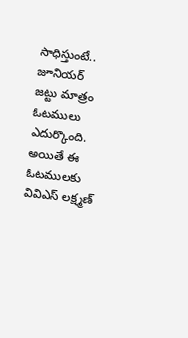సాధిస్తుంటే.. జూనియర్ జట్టు మాత్రం ఓటములు ఎదుర్కొంది. అయితే ఈ ఓటములకు వివిఎస్ లక్ష్మణ్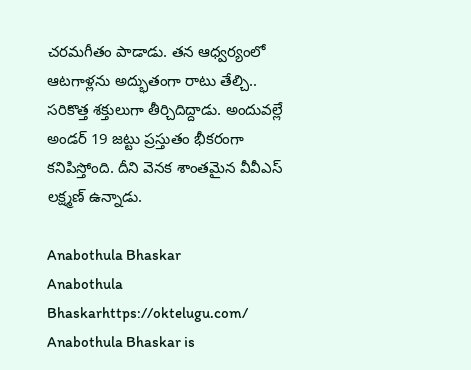చరమగీతం పాడాడు. తన ఆధ్వర్యంలో ఆటగాళ్లను అద్భుతంగా రాటు తేల్చి.. సరికొత్త శక్తులుగా తీర్చిదిద్దాడు. అందువల్లే అండర్ 19 జట్టు ప్రస్తుతం భీకరంగా కనిపిస్తోంది. దీని వెనక శాంతమైన వీవీఎస్ లక్ష్మణ్ ఉన్నాడు.

Anabothula Bhaskar
Anabothula Bhaskarhttps://oktelugu.com/
Anabothula Bhaskar is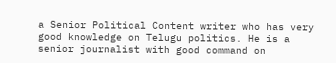a Senior Political Content writer who has very good knowledge on Telugu politics. He is a senior journalist with good command on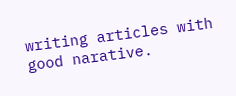writing articles with good narative.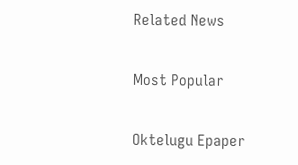Related News

Most Popular

Oktelugu Epaper